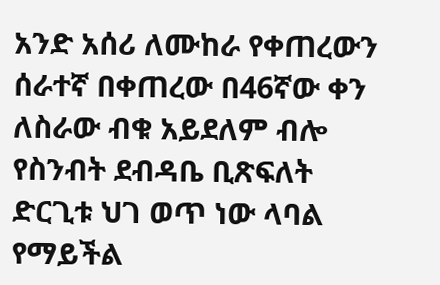አንድ አሰሪ ለሙከራ የቀጠረውን ሰራተኛ በቀጠረው በ46ኛው ቀን ለስራው ብቁ አይደለም ብሎ የስንብት ደብዳቤ ቢጽፍለት ድርጊቱ ህገ ወጥ ነው ላባል የማይችል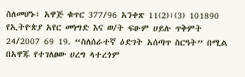ስለመሆኑ፣ አዋጅ ቁጥር 377/96 አንቀጽ 11(2)፣(3) 101890 የኢትዮጵያ አየር መነግድ እና ወ/ት ፍፁም ሀይሉ ጥቅምት 24/2007 69 19. “ስለሰራተኛ ዕድገት አሰጣጥ ስርዓት” በሚል በአዋጁ የተገለፀው ሀረግ ላተረጎም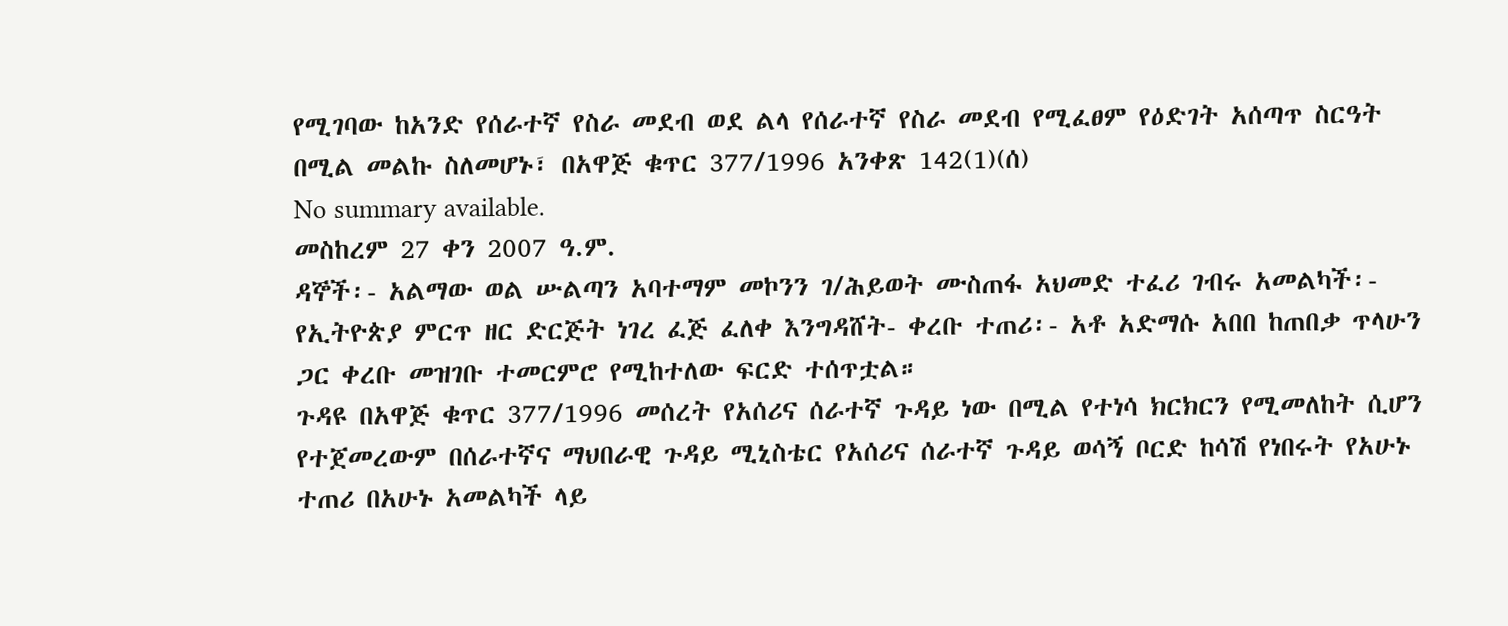የሚገባው ከአንድ የሰራተኛ የስራ መደብ ወደ ልላ የሰራተኛ የስራ መደብ የሚፈፀም የዕድገት አሰጣጥ ስርዓት በሚል መልኩ ስለመሆኑ፣ በአዋጅ ቁጥር 377/1996 አንቀጽ 142(1)(ሰ)
No summary available.
መስከረም 27 ቀን 2007 ዓ.ም.
ዳኞች፡- አልማው ወል ሡልጣን አባተማም መኮንን ገ/ሕይወት ሙስጠፋ አህመድ ተፈሪ ገብሩ አመልካች፡- የኢትዮጵያ ምርጥ ዘር ድርጅት ነገረ ፈጅ ፈለቀ እንግዳሸት- ቀረቡ ተጠሪ፡- አቶ አድማሱ አበበ ከጠበቃ ጥላሁን ጋር ቀረቡ መዝገቡ ተመርምሮ የሚከተለው ፍርድ ተሰጥቷል።
ጉዳዩ በአዋጅ ቁጥር 377/1996 መሰረት የአሰሪና ሰራተኛ ጉዳይ ነው በሚል የተነሳ ክርክርን የሚመለከት ሲሆን የተጀመረውም በሰራተኛና ማህበራዊ ጉዳይ ሚኒስቴር የአሰሪና ሰራተኛ ጉዳይ ወሳኝ ቦርድ ከሳሽ የነበሩት የአሁኑ ተጠሪ በአሁኑ አመልካች ላይ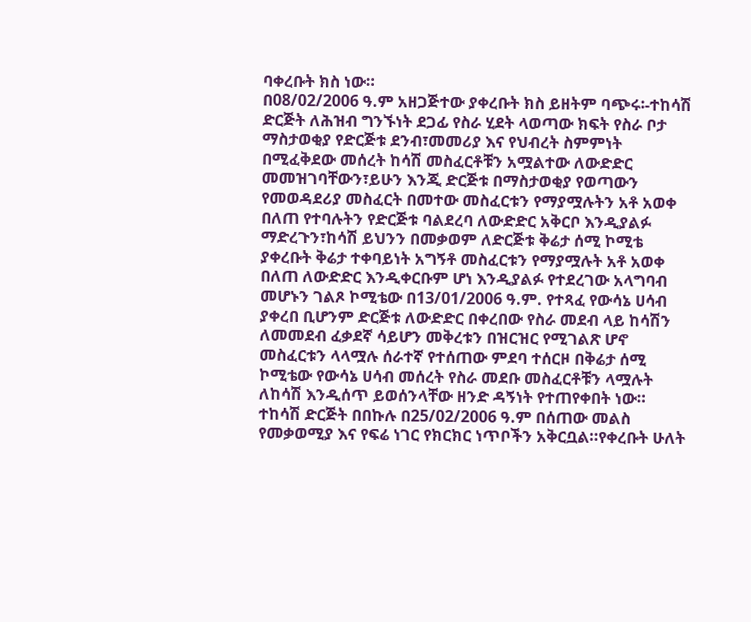ባቀረቡት ክስ ነው።
በ08/02/2006 ዓ.ም አዘጋጅተው ያቀረቡት ክስ ይዘትም ባጭሩ፡-ተከሳሽ ድርጅት ለሕዝብ ግንኙነት ደጋፊ የስራ ሂደት ላወጣው ክፍት የስራ ቦታ ማስታወቂያ የድርጅቱ ደንብ፣መመሪያ እና የህብረት ስምምነት በሚፈቅደው መሰረት ከሳሽ መስፈርቶቹን አሟልተው ለውድድር መመዝገባቸውን፣ይሁን እንጂ ድርጅቱ በማስታወቂያ የወጣውን የመወዳደሪያ መስፈርት በመተው መስፈርቱን የማያሟሉትን አቶ አወቀ በለጠ የተባሉትን የድርጅቱ ባልደረባ ለውድድር አቅርቦ እንዲያልፉ ማድረጉን፣ከሳሽ ይህንን በመቃወም ለድርጅቱ ቅሬታ ሰሚ ኮሚቴ ያቀረቡት ቅሬታ ተቀባይነት አግኝቶ መስፈርቱን የማያሟሉት አቶ አወቀ በለጠ ለውድድር እንዲቀርቡም ሆነ እንዲያልፉ የተደረገው አላግባብ መሆኑን ገልጾ ኮሚቴው በ13/01/2006 ዓ.ም. የተጻፈ የውሳኔ ሀሳብ ያቀረበ ቢሆንም ድርጅቱ ለውድድር በቀረበው የስራ መደብ ላይ ከሳሽን ለመመደብ ፈቃደኛ ሳይሆን መቅረቱን በዝርዝር የሚገልጽ ሆኖ መስፈርቱን ላላሟሉ ሰራተኛ የተሰጠው ምደባ ተሰርዞ በቅሬታ ሰሚ ኮሚቴው የውሳኔ ሀሳብ መሰረት የስራ መደቡ መስፈርቶቹን ላሟሉት ለከሳሽ እንዲሰጥ ይወሰንላቸው ዘንድ ዳኝነት የተጠየቀበት ነው።
ተከሳሽ ድርጅት በበኩሉ በ25/02/2006 ዓ.ም በሰጠው መልስ የመቃወሚያ እና የፍሬ ነገር የክርክር ነጥቦችን አቅርቧል።የቀረቡት ሁለት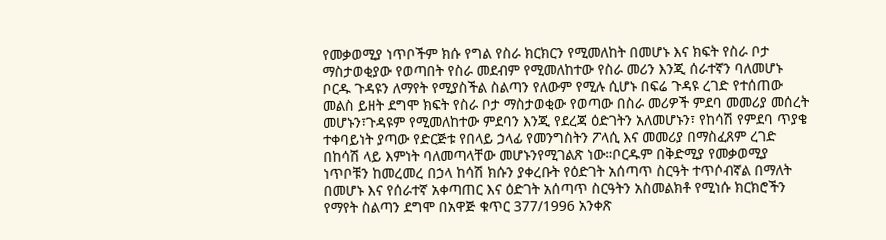የመቃወሚያ ነጥቦችም ክሱ የግል የስራ ክርክርን የሚመለከት በመሆኑ እና ክፍት የስራ ቦታ ማስታወቂያው የወጣበት የስራ መደብም የሚመለከተው የስራ መሪን እንጂ ሰራተኛን ባለመሆኑ ቦርዱ ጉዳዩን ለማየት የሚያስችል ስልጣን የለውም የሚሉ ሲሆኑ በፍሬ ጉዳዩ ረገድ የተሰጠው መልስ ይዘት ደግሞ ክፍት የስራ ቦታ ማስታወቂው የወጣው በስራ መሪዎች ምደባ መመሪያ መሰረት መሆኑን፣ጉዳዩም የሚመለከተው ምደባን እንጂ የደረጃ ዕድገትን አለመሆኑን፣ የከሳሽ የምደባ ጥያቄ ተቀባይነት ያጣው የድርጅቱ የበላይ ኃላፊ የመንግስትን ፖላሲ እና መመሪያ በማስፈጸም ረገድ በከሳሽ ላይ እምነት ባለመጣላቸው መሆኑንየሚገልጽ ነው።ቦርዱም በቅድሚያ የመቃወሚያ ነጥቦቹን ከመረመረ በኃላ ከሳሽ ክሱን ያቀረቡት የዕድገት አሰጣጥ ስርዓት ተጥሶብኛል በማለት በመሆኑ እና የሰራተኛ አቀጣጠር እና ዕድገት አሰጣጥ ስርዓትን አስመልክቶ የሚነሱ ክርክሮችን የማየት ስልጣን ደግሞ በአዋጅ ቁጥር 377/1996 አንቀጽ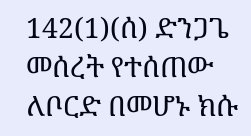142(1)(ሰ) ድንጋጌ መሰረት የተሰጠው ለቦርድ በመሆኑ ክሱ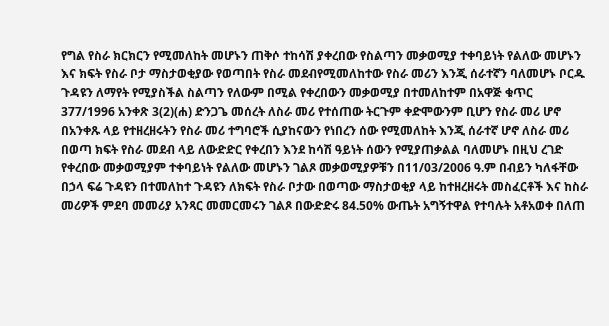የግል የስራ ክርክርን የሚመለከት መሆኑን ጠቅሶ ተከሳሽ ያቀረበው የስልጣን መቃወሚያ ተቀባይነት የልለው መሆኑን እና ክፍት የስራ ቦታ ማስታወቂያው የወጣበት የስራ መደብየሚመለከተው የስራ መሪን እንጂ ሰራተኛን ባለመሆኑ ቦርዱ ጉዳዩን ለማየት የሚያስችል ስልጣን የለውም በሚል የቀረበውን መቃወሚያ በተመለከተም በአዋጅ ቁጥር 377/1996 አንቀጽ 3(2)(ሐ) ድንጋጌ መሰረት ለስራ መሪ የተሰጠው ትርጉም ቀድሞውንም ቢሆን የስራ መሪ ሆኖ በአንቀጹ ላይ የተዘረዘሩትን የስራ መሪ ተግባሮች ሲያከናውን የነበረን ሰው የሚመለከት እንጂ ሰራተኛ ሆኖ ለስራ መሪ በወጣ ክፍት የስራ መደብ ላይ ለውድድር የቀረበን እንደ ከሳሽ ዓይነት ሰውን የሚያጠቃልል ባለመሆኑ በዚህ ረገድ የቀረበው መቃወሚያም ተቀባይነት የልለው መሆኑን ገልጾ መቃወሚያዎቹን በ11/03/2006 ዓ.ም በብይን ካለፋቸው በኃላ ፍሬ ጉዳዩን በተመለከተ ጉዳዩን ለክፍት የስራ ቦታው በወጣው ማስታወቂያ ላይ ከተዘረዘሩት መስፈርቶች እና ከስራ መሪዎች ምደባ መመሪያ አንጻር መመርመሩን ገልጾ በውድድሩ 84.50% ውጤት አግኝተዋል የተባሉት አቶአወቀ በለጠ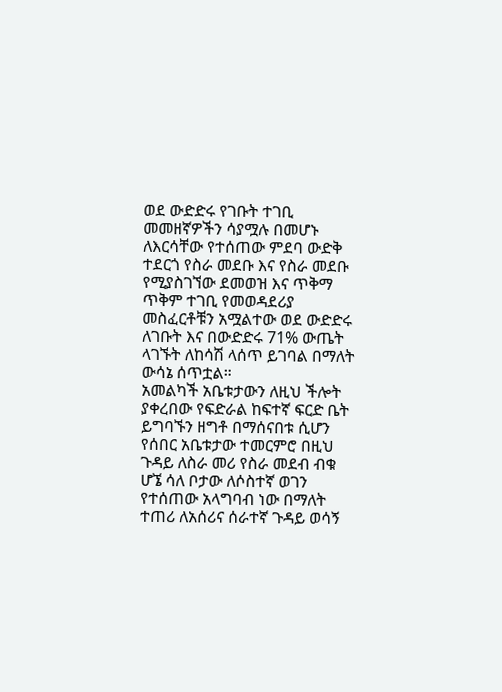ወደ ውድድሩ የገቡት ተገቢ መመዘኛዎችን ሳያሟሉ በመሆኑ ለእርሳቸው የተሰጠው ምደባ ውድቅ ተደርጎ የስራ መደቡ እና የስራ መደቡ የሚያስገኘው ደመወዝ እና ጥቅማ ጥቅም ተገቢ የመወዳደሪያ መስፈርቶቹን አሟልተው ወደ ውድድሩ ለገቡት እና በውድድሩ 71% ውጤት ላገኙት ለከሳሽ ላሰጥ ይገባል በማለት ውሳኔ ሰጥቷል።
አመልካች አቤቱታውን ለዚህ ችሎት ያቀረበው የፍድራል ከፍተኛ ፍርድ ቤት ይግባኙን ዘግቶ በማሰናበቱ ሲሆን የሰበር አቤቱታው ተመርምሮ በዚህ ጉዳይ ለስራ መሪ የስራ መደብ ብቁ ሆኜ ሳለ ቦታው ለሶስተኛ ወገን የተሰጠው አላግባብ ነው በማለት ተጠሪ ለአሰሪና ሰራተኛ ጉዳይ ወሳኝ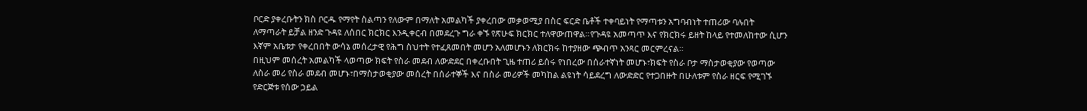ቦርድ ያቀረቡትን ክስ ቦርዱ የማየት ስልጣን የለውም በማለት አመልካች ያቀረበው መቃወሚያ በስር ፍርድ ቤቶች ተቀባይነት የማጣቱን አግባብነት ተጠሪው ባሉበት ለማጣራት ይቻል ዘንድ ጉዳዩ ለሰበር ክርክር እንዲቀርብ በመደረጉ ግራ ቀኙ የጽሁፍ ክርክር ተለዋውጠዋል።የጉዳዩ አመጣጥ እና የክርክሩ ይዘት ከላይ የተመለከተው ሲሆን እኛም አቤቱታ የቀረበበት ውሳኔ መሰረታዊ የሕግ ስህተት የተፈጸመበት መሆን አለመሆኑን ለክርክሩ ከተያዘው ጭብጥ አንጻር መርምረናል።
በዚህም መሰረት አመልካች ላወጣው ክፍት የስራ መደብ ለውድደር በቀረቡበት ጊዜ ተጠሪ ይሰሩ የነበረው በሰራተኛነት መሆኑ፣ክፍት የስራ ቦታ ማስታወቂያው የወጣው ለስራ መሪ የስራ መደብ መሆኑ፣በማስታወቂያው መሰረት በሰራተኞች እና በስራ መሪዎች መካከል ልዩነት ሳይደረግ ለውድድር የተጋበዙት በሁለቱም የስራ ዘርፍ የሚገኙ የድርጅቱ የሰው ኃይል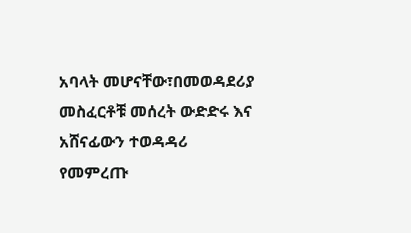አባላት መሆናቸው፣በመወዳደሪያ መስፈርቶቹ መሰረት ውድድሩ እና አሸናፊውን ተወዳዳሪ የመምረጡ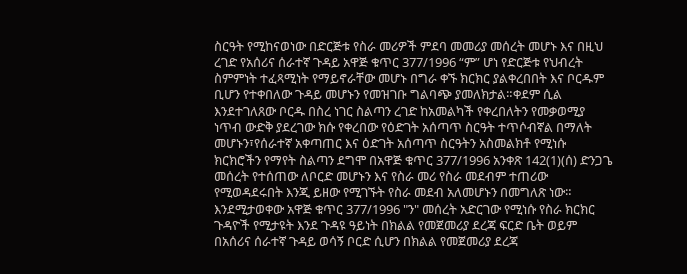ስርዓት የሚከናወነው በድርጅቱ የስራ መሪዎች ምደባ መመሪያ መሰረት መሆኑ እና በዚህ ረገድ የአሰሪና ሰራተኛ ጉዳይ አዋጅ ቁጥር 377/1996 “ም” ሆነ የድርጅቱ የህብረት ስምምነት ተፈጻሚነት የማይኖራቸው መሆኑ በግራ ቀኙ ክርክር ያልቀረበበት እና ቦርዱም ቢሆን የተቀበለው ጉዳይ መሆኑን የመዝገቡ ግልባጭ ያመለክታል።ቀደም ሲል እንደተገለጸው ቦርዱ በስረ ነገር ስልጣን ረገድ ከአመልካች የቀረበለትን የመቃወሚያ ነጥብ ውድቅ ያደረገው ክሱ የቀረበው የዕድገት አሰጣጥ ስርዓት ተጥሶብኛል በማለት መሆኑን፣የሰራተኛ አቀጣጠር እና ዕድገት አሰጣጥ ስርዓትን አስመልክቶ የሚነሱ ክርክሮችን የማየት ስልጣን ደግሞ በአዋጅ ቁጥር 377/1996 አንቀጽ 142(1)(ሰ) ድንጋጌ መሰረት የተሰጠው ለቦርድ መሆኑን እና የስራ መሪ የስራ መደብም ተጠሪው የሚወዳደሩበት እንጂ ይዘው የሚገኙት የስራ መደብ አለመሆኑን በመግለጽ ነው።
እንደሚታወቀው አዋጅ ቁጥር 377/1996 "ን" መሰረት አድርገው የሚነሱ የስራ ክርክር ጉዳዮች የሚታዩት እንደ ጉዳዩ ዓይነት በክልል የመጀመሪያ ደረጃ ፍርድ ቤት ወይም በአሰሪና ሰራተኛ ጉዳይ ወሳኝ ቦርድ ሲሆን በክልል የመጀመሪያ ደረጃ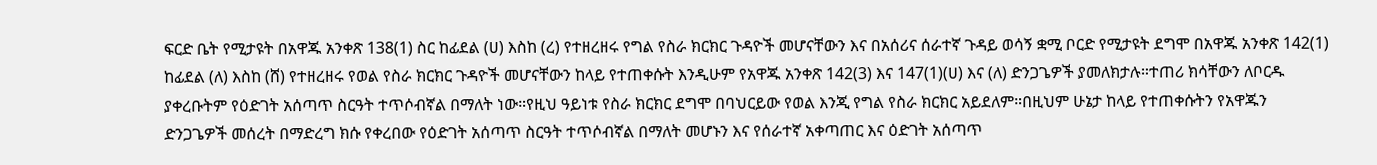ፍርድ ቤት የሚታዩት በአዋጁ አንቀጽ 138(1) ስር ከፊደል (ሀ) እስከ (ረ) የተዘረዘሩ የግል የስራ ክርክር ጉዳዮች መሆናቸውን እና በአሰሪና ሰራተኛ ጉዳይ ወሳኝ ቋሚ ቦርድ የሚታዩት ደግሞ በአዋጁ አንቀጽ 142(1) ከፊደል (ለ) እስከ (ሸ) የተዘረዘሩ የወል የስራ ክርክር ጉዳዮች መሆናቸውን ከላይ የተጠቀሱት እንዲሁም የአዋጁ አንቀጽ 142(3) እና 147(1)(ሀ) እና (ለ) ድንጋጌዎች ያመለክታሉ።ተጠሪ ክሳቸውን ለቦርዱ ያቀረቡትም የዕድገት አሰጣጥ ስርዓት ተጥሶብኛል በማለት ነው።የዚህ ዓይነቱ የስራ ክርክር ደግሞ በባህርይው የወል እንጂ የግል የስራ ክርክር አይደለም።በዚህም ሁኔታ ከላይ የተጠቀሱትን የአዋጁን ድንጋጌዎች መሰረት በማድረግ ክሱ የቀረበው የዕድገት አሰጣጥ ስርዓት ተጥሶብኛል በማለት መሆኑን እና የሰራተኛ አቀጣጠር እና ዕድገት አሰጣጥ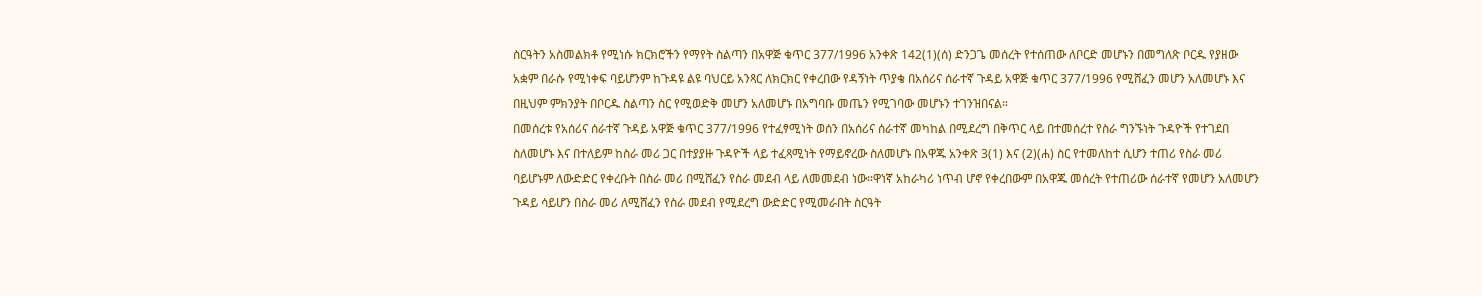ስርዓትን አስመልክቶ የሚነሱ ክርክሮችን የማየት ስልጣን በአዋጅ ቁጥር 377/1996 አንቀጽ 142(1)(ሰ) ድንጋጌ መሰረት የተሰጠው ለቦርድ መሆኑን በመግለጽ ቦርዱ የያዘው አቋም በራሱ የሚነቀፍ ባይሆንም ከጉዳዩ ልዩ ባህርይ አንጻር ለክርክር የቀረበው የዳኝነት ጥያቄ በአሰሪና ሰራተኛ ጉዳይ አዋጅ ቁጥር 377/1996 የሚሸፈን መሆን አለመሆኑ እና በዚህም ምክንያት በቦርዱ ስልጣን ስር የሚወድቅ መሆን አለመሆኑ በአግባቡ መጤን የሚገባው መሆኑን ተገንዝበናል።
በመሰረቱ የአሰሪና ሰራተኛ ጉዳይ አዋጅ ቁጥር 377/1996 የተፈፃሚነት ወሰን በአሰሪና ሰራተኛ መካከል በሚደረግ በቅጥር ላይ በተመሰረተ የስራ ግንኙነት ጉዳዮች የተገደበ ስለመሆኑ እና በተለይም ከስራ መሪ ጋር በተያያዙ ጉዳዮች ላይ ተፈጻሚነት የማይኖረው ስለመሆኑ በአዋጁ አንቀጽ 3(1) እና (2)(ሐ) ስር የተመለከተ ሲሆን ተጠሪ የስራ መሪ ባይሆኑም ለውድድር የቀረቡት በስራ መሪ በሚሸፈን የስራ መደብ ላይ ለመመደብ ነው።ዋነኛ አከራካሪ ነጥብ ሆኖ የቀረበውም በአዋጁ መሰረት የተጠሪው ሰራተኛ የመሆን አለመሆን ጉዳይ ሳይሆን በስራ መሪ ለሚሸፈን የስራ መደብ የሚደረግ ውድድር የሚመራበት ስርዓት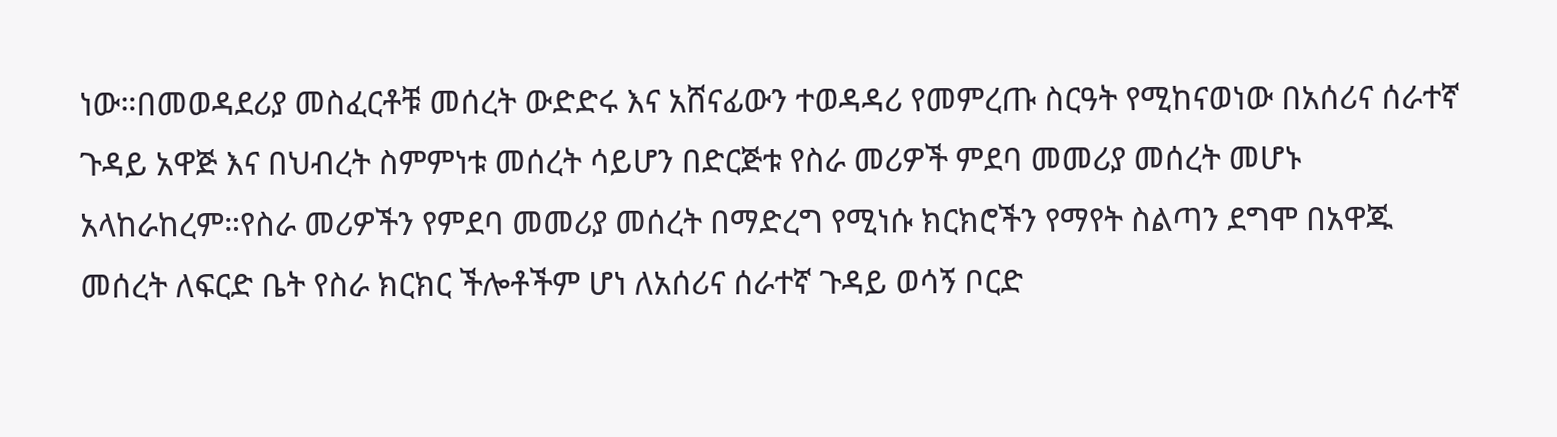ነው።በመወዳደሪያ መስፈርቶቹ መሰረት ውድድሩ እና አሸናፊውን ተወዳዳሪ የመምረጡ ስርዓት የሚከናወነው በአሰሪና ሰራተኛ ጉዳይ አዋጅ እና በህብረት ስምምነቱ መሰረት ሳይሆን በድርጅቱ የስራ መሪዎች ምደባ መመሪያ መሰረት መሆኑ አላከራከረም።የስራ መሪዎችን የምደባ መመሪያ መሰረት በማድረግ የሚነሱ ክርክሮችን የማየት ስልጣን ደግሞ በአዋጁ መሰረት ለፍርድ ቤት የስራ ክርክር ችሎቶችም ሆነ ለአሰሪና ሰራተኛ ጉዳይ ወሳኝ ቦርድ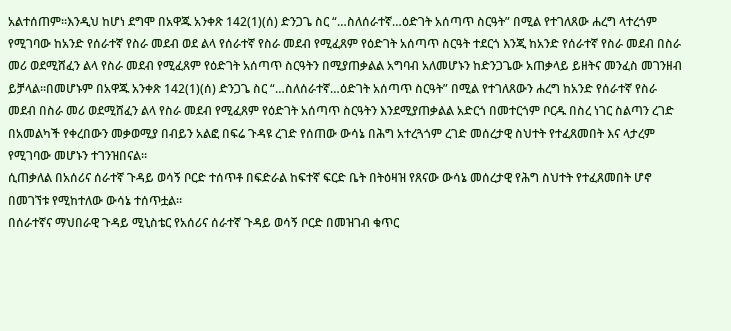አልተሰጠም።እንዲህ ከሆነ ደግሞ በአዋጁ አንቀጽ 142(1)(ሰ) ድንጋጌ ስር “…ስለሰራተኛ…ዕድገት አሰጣጥ ስርዓት” በሚል የተገለጸው ሐረግ ላተረጎም የሚገባው ከአንድ የሰራተኛ የስራ መደብ ወደ ልላ የሰራተኛ የስራ መደብ የሚፈጸም የዕድገት አሰጣጥ ስርዓት ተደርጎ እንጂ ከአንድ የሰራተኛ የስራ መደብ በስራ መሪ ወደሚሸፈን ልላ የስራ መደብ የሚፈጸም የዕድገት አሰጣጥ ስርዓትን በሚያጠቃልል አግባብ አለመሆኑን ከድንጋጌው አጠቃላይ ይዘትና መንፈስ መገንዘብ ይቻላል።በመሆኑም በአዋጁ አንቀጽ 142(1)(ሰ) ድንጋጌ ስር “…ስለሰራተኛ…ዕድገት አሰጣጥ ስርዓት” በሚል የተገለጸውን ሐረግ ከአንድ የሰራተኛ የስራ መደብ በስራ መሪ ወደሚሸፈን ልላ የስራ መደብ የሚፈጸም የዕድገት አሰጣጥ ስርዓትን እንደሚያጠቃልል አድርጎ በመተርጎም ቦርዱ በስረ ነገር ስልጣን ረገድ በአመልካች የቀረበውን መቃወሚያ በብይን አልፎ በፍሬ ጉዳዩ ረገድ የሰጠው ውሳኔ በሕግ አተረጓጎም ረገድ መሰረታዊ ስህተት የተፈጸመበት እና ላታረም የሚገባው መሆኑን ተገንዝበናል።
ሲጠቃለል በአሰሪና ሰራተኛ ጉዳይ ወሳኝ ቦርድ ተሰጥቶ በፍድራል ከፍተኛ ፍርድ ቤት በትዕዛዝ የጸናው ውሳኔ መሰረታዊ የሕግ ስህተት የተፈጸመበት ሆኖ በመገኘቱ የሚከተለው ውሳኔ ተሰጥቷል።
በሰራተኛና ማህበራዊ ጉዳይ ሚኒስቴር የአሰሪና ሰራተኛ ጉዳይ ወሳኝ ቦርድ በመዝገብ ቁጥር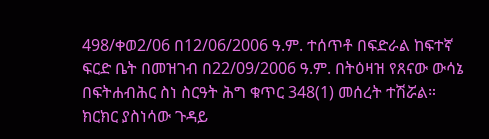498/ቀወ2/06 በ12/06/2006 ዓ.ም. ተሰጥቶ በፍድራል ከፍተኛ ፍርድ ቤት በመዝገብ በ22/09/2006 ዓ.ም. በትዕዛዝ የጸናው ውሳኔ በፍትሐብሕር ስነ ስርዓት ሕግ ቁጥር 348(1) መሰረት ተሽሯል።
ክርክር ያስነሳው ጉዳይ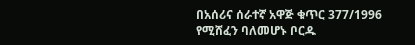በአሰሪና ሰራተኛ አዋጅ ቁጥር 377/1996 የሚሸፈን ባለመሆኑ ቦርዱ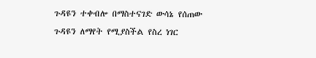ጉዳዩን ተቀብሎ በማስተናገድ ውሳኔ የሰጠው ጉዳዩን ለማየት የሚያስችል የስረ ነገር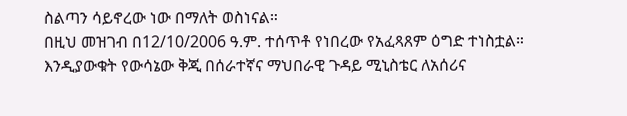ስልጣን ሳይኖረው ነው በማለት ወስነናል።
በዚህ መዝገብ በ12/10/2006 ዓ.ም. ተሰጥቶ የነበረው የአፈጻጸም ዕግድ ተነስቷል።
እንዲያውቁት የውሳኔው ቅጂ በሰራተኛና ማህበራዊ ጉዳይ ሚኒስቴር ለአሰሪና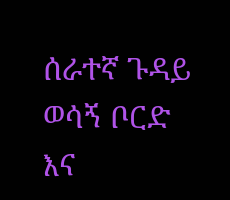ሰራተኛ ጉዳይ ወሳኝ ቦርድ እና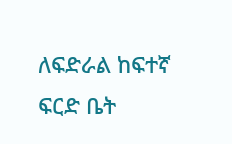ለፍድራል ከፍተኛ ፍርድ ቤት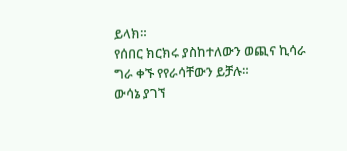ይላክ።
የሰበር ክርክሩ ያስከተለውን ወጪና ኪሳራ ግራ ቀኙ የየራሳቸውን ይቻሉ።
ውሳኔ ያገኘ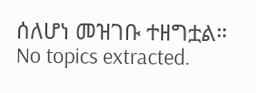ሰለሆነ መዝገቡ ተዘግቷል።
No topics extracted.